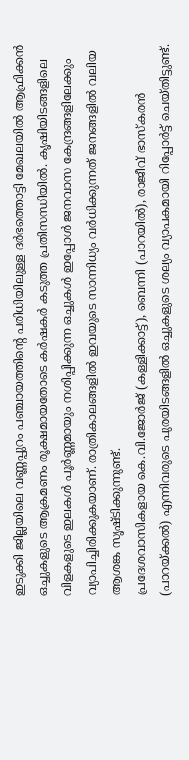ഇടുക്കി ജില്ലയിലെ വണ്ണപ്പുറം പഞ്ചായത്തിന്റെ പരിധിയിലുള്ള ദർഭത്തൊട്ടി മേഖലയിൽ ആഫ്രിക്കൻ ഒച്ചുകളുടെ ആക്രമണം രൂക്ഷമായതോടെ കർഷകർ കടുത്ത പ്രതിസന്ധിയിൽ. കൃഷിയിടങ്ങളിലെ വിളകളുടെ ഇലകൾ പൂർണ്ണമായും നശിപ്പിക്കുന്ന ഒച്ചുകൾ ഇപ്പോൾ ജനവാസ കേന്ദ്രങ്ങളിലേക്കും വ്യാപിച്ചിരിക്കുകയാണ്. രാത്രികാലങ്ങളിൽ ഇവയുടെ സാന്നിധ്യം വർധിക്കുന്നത് ജനങ്ങളിൽ വലിയ ആശങ്ക സൃഷ്ടിക്കുന്നുണ്ട്.
പ്രദേശവാസികളായ കെ.വി.ജോർജ് (കള്ളിക്കാട്ട്), ബെന്നി (പാറയിൽ), രാജീവ് ഭാസ്കരൻ (പാറയ്ക്കൽ) എന്നിവരുടെ പുരയിടങ്ങളിൽ ഒച്ചുകളുടെ ശല്യം വ്യാപകമായി റിപ്പോർട്ട് ചെയ്തിട്ടുണ്ട്.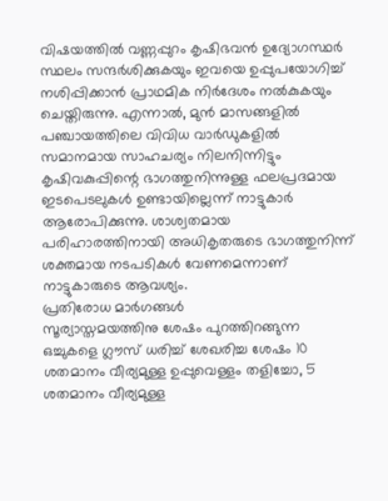വിഷയത്തിൽ വണ്ണപ്പുറം കൃഷിഭവൻ ഉദ്യോഗസ്ഥർ സ്ഥലം സന്ദർശിക്കുകയും ഇവയെ ഉപ്പുപയോഗിച്ച് നശിപ്പിക്കാൻ പ്രാഥമിക നിർദേശം നൽകുകയും ചെയ്തിരുന്നു. എന്നാൽ, മുൻ മാസങ്ങളിൽ പഞ്ചായത്തിലെ വിവിധ വാർഡുകളിൽ സമാനമായ സാഹചര്യം നിലനിന്നിട്ടും കൃഷിവകുപ്പിന്റെ ഭാഗത്തുനിന്നുള്ള ഫലപ്രദമായ ഇടപെടലുകൾ ഉണ്ടായില്ലെന്ന് നാട്ടുകാർ ആരോപിക്കുന്നു. ശാശ്വതമായ പരിഹാരത്തിനായി അധികൃതരുടെ ഭാഗത്തുനിന്ന് ശക്തമായ നടപടികൾ വേണമെന്നാണ് നാട്ടുകാരുടെ ആവശ്യം.
പ്രതിരോധ മാർഗങ്ങൾ
സൂര്യാസ്തമയത്തിനു ശേഷം പുറത്തിറങ്ങുന്ന ഒച്ചുകളെ ഗ്ലൗസ് ധരിച്ച് ശേഖരിച്ച ശേഷം 10 ശതമാനം വീര്യമുള്ള ഉപ്പുവെള്ളം തളിച്ചോ, 5 ശതമാനം വീര്യമുള്ള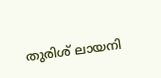തുരിശ് ലായനി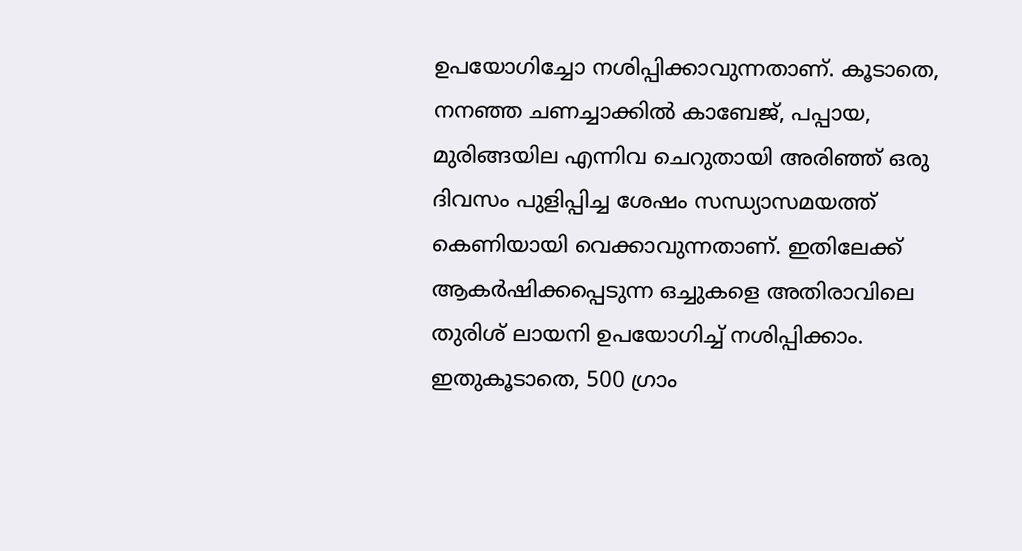ഉപയോഗിച്ചോ നശിപ്പിക്കാവുന്നതാണ്. കൂടാതെ, നനഞ്ഞ ചണച്ചാക്കിൽ കാബേജ്, പപ്പായ, മുരിങ്ങയില എന്നിവ ചെറുതായി അരിഞ്ഞ് ഒരു ദിവസം പുളിപ്പിച്ച ശേഷം സന്ധ്യാസമയത്ത് കെണിയായി വെക്കാവുന്നതാണ്. ഇതിലേക്ക് ആകർഷിക്കപ്പെടുന്ന ഒച്ചുകളെ അതിരാവിലെ തുരിശ് ലായനി ഉപയോഗിച്ച് നശിപ്പിക്കാം.
ഇതുകൂടാതെ, 500 ഗ്രാം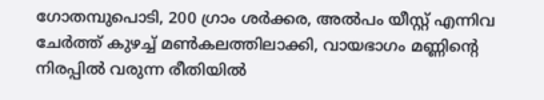ഗോതമ്പുപൊടി, 200 ഗ്രാം ശർക്കര, അൽപം യീസ്റ്റ് എന്നിവ ചേർത്ത് കുഴച്ച് മൺകലത്തിലാക്കി, വായഭാഗം മണ്ണിന്റെ നിരപ്പിൽ വരുന്ന രീതിയിൽ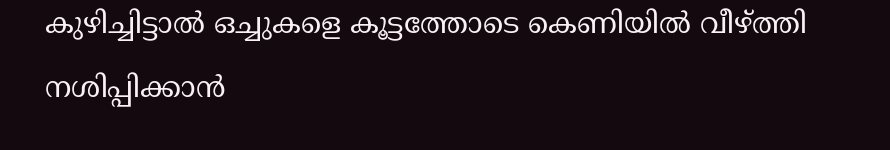കുഴിച്ചിട്ടാൽ ഒച്ചുകളെ കൂട്ടത്തോടെ കെണിയിൽ വീഴ്ത്തി നശിപ്പിക്കാൻ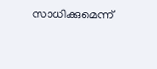സാധിക്കുമെന്ന്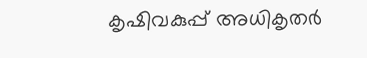കൃഷിവകുപ്പ് അധികൃതർ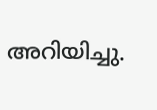അറിയിച്ചു.